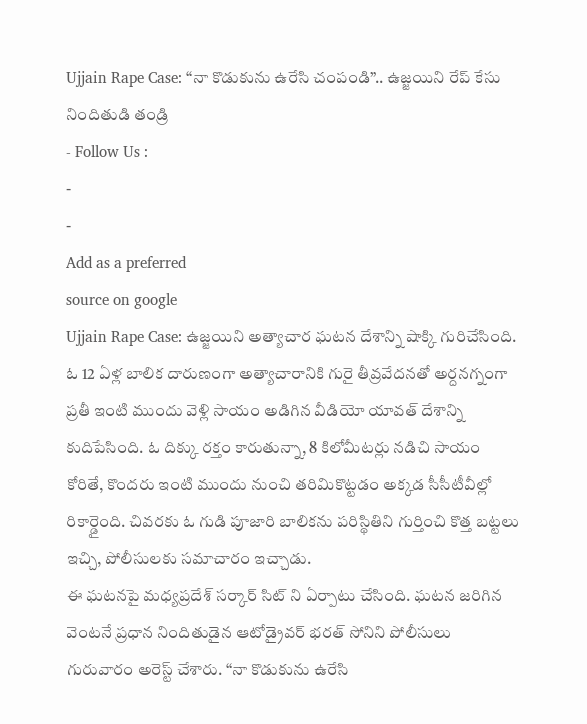Ujjain Rape Case: “నా కొడుకును ఉరేసి చంపండి”.. ఉజ్జయిని రేప్ కేసు నిందితుడి తండ్రి
- Follow Us :
-
-
Add as a preferred
source on google
Ujjain Rape Case: ఉజ్జయిని అత్యాచార ఘటన దేశాన్ని షాక్కి గురిచేసింది. ఓ 12 ఏళ్ల బాలిక దారుణంగా అత్యాచారానికి గురై తీవ్రవేదనతో అర్దనగ్నంగా ప్రతీ ఇంటి ముందు వెళ్లి సాయం అడిగిన వీడియో యావత్ దేశాన్ని కుదిపేసింది. ఓ దిక్కు రక్తం కారుతున్నా, 8 కిలోమీటర్లు నడిచి సాయం కోరితే, కొందరు ఇంటి ముందు నుంచి తరిమికొట్టడం అక్కడ సీసీటీవీల్లో రికార్డైంది. చివరకు ఓ గుడి పూజారి బాలికను పరిస్థితిని గుర్తించి కొత్త బట్టలు ఇచ్చి, పోలీసులకు సమాచారం ఇచ్చాడు.
ఈ ఘటనపై మధ్యప్రదేశ్ సర్కార్ సిట్ ని ఏర్పాటు చేసింది. ఘటన జరిగిన వెంటనే ప్రధాన నిందితుడైన ఆటోడ్రైవర్ భరత్ సోనిని పోలీసులు గురువారం అరెస్ట్ చేశారు. ‘‘నా కొడుకును ఉరేసి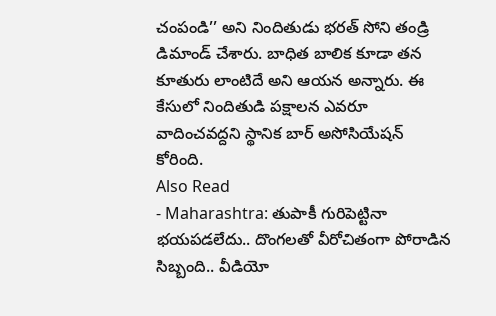చంపండి’’ అని నిందితుడు భరత్ సోని తండ్రి డిమాండ్ చేశారు. బాధిత బాలిక కూడా తన కూతురు లాంటిదే అని ఆయన అన్నారు. ఈ కేసులో నిందితుడి పక్షాలన ఎవరూ వాదించవద్దని స్థానిక బార్ అసోసియేషన్ కోరింది.
Also Read
- Maharashtra: తుపాకీ గురిపెట్టినా భయపడలేదు.. దొంగలతో వీరోచితంగా పోరాడిన సిబ్బంది.. వీడియో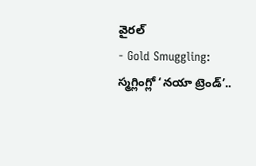వైరల్
- Gold Smuggling: స్మగ్లింగ్లో ‘నయా ట్రెండ్’..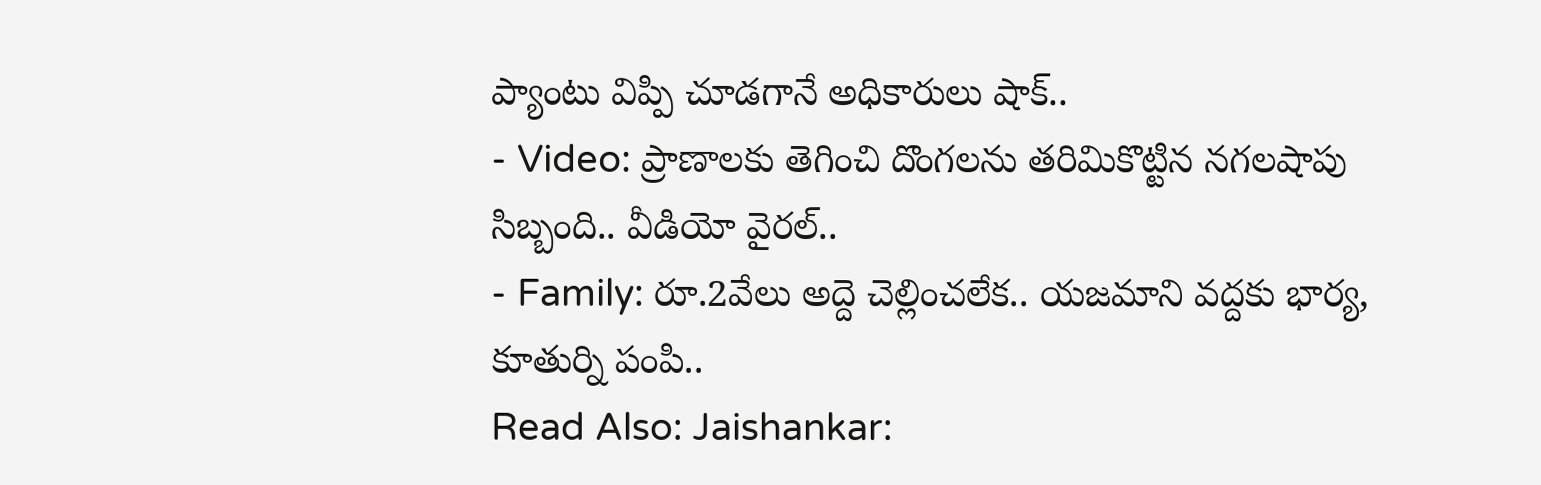ప్యాంటు విప్పి చూడగానే అధికారులు షాక్..
- Video: ప్రాణాలకు తెగించి దొంగలను తరిమికొట్టిన నగలషాపు సిబ్బంది.. వీడియో వైరల్..
- Family: రూ.2వేలు అద్దె చెల్లించలేక.. యజమాని వద్దకు భార్య, కూతుర్ని పంపి..
Read Also: Jaishankar: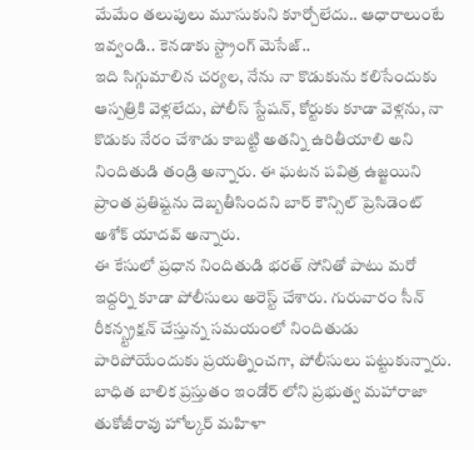మేమేం తలుపులు మూసుకుని కూర్చోలేదు.. ఆధారాలుంటే ఇవ్వండి.. కెనడాకు స్ట్రాంగ్ మెసేజ్..
ఇది సిగ్గుమాలిన చర్యల, నేను నా కొడుకును కలిసేందుకు ఆస్పత్రికి వెళ్లలేదు, పోలీస్ స్టేషన్, కోర్టుకు కూడా వెళ్లను, నా కొడుకు నేరం చేశాడు కాబట్టి అతన్ని ఉరితీయాలి అని నిందితుడి తండ్రి అన్నారు. ఈ ఘటన పవిత్ర ఉజ్జయిని ప్రాంత ప్రతిష్టను దెబ్బతీసిందని బార్ కౌన్సిల్ ప్రెసిడెంట్ అశోక్ యాదవ్ అన్నారు.
ఈ కేసులో ప్రధాన నిందితుడి భరత్ సోనితో పాటు మరో ఇద్దర్ని కూడా పోలీసులు అరెస్ట్ చేశారు. గురువారం సీన్ రీకన్స్ట్రక్షన్ చేస్తున్న సమయంలో నిందితుడు పారిపోయేందుకు ప్రయత్నించగా, పోలీసులు పట్టుకున్నారు. బాధిత బాలిక ప్రస్తుతం ఇండోర్ లోని ప్రభుత్వ మహారాజా తుకోజీరావు హోల్కర్ మహిళా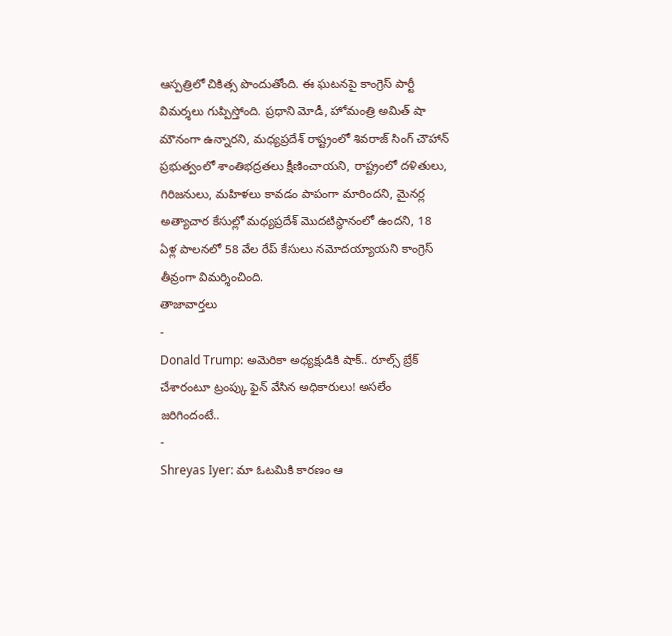ఆస్పత్రిలో చికిత్స పొందుతోంది. ఈ ఘటనపై కాంగ్రెస్ పార్టీ విమర్శలు గుప్పిస్తోంది. ప్రధాని మోడీ, హోమంత్రి అమిత్ షా మౌనంగా ఉన్నారని, మధ్యప్రదేశ్ రాష్ట్రంలో శివరాజ్ సింగ్ చౌహాన్ ప్రభుత్వంలో శాంతిభద్రతలు క్షీణించాయని, రాష్ట్రంలో దళితులు, గిరిజనులు, మహిళలు కావడం పాపంగా మారిందని, మైనర్ల అత్యాచార కేసుల్లో మధ్యప్రదేశ్ మొదటిస్థానంలో ఉందని, 18 ఏళ్ల పాలనలో 58 వేల రేప్ కేసులు నమోదయ్యాయని కాంగ్రెస్ తీవ్రంగా విమర్శించింది.
తాజావార్తలు
-
Donald Trump: అమెరికా అధ్యక్షుడికి షాక్.. రూల్స్ బ్రేక్ చేశారంటూ ట్రంప్కు ఫైన్ వేసిన అధికారులు! అసలేం జరిగిందంటే..
-
Shreyas Iyer: మా ఓటమికి కారణం ఆ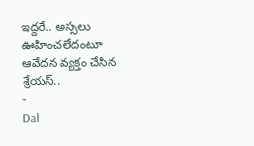ఇద్దరే.. అస్సలు ఊహించలేదంటూ ఆవేదన వ్యక్తం చేసిన శ్రేయస్..
-
Dal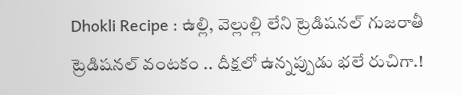Dhokli Recipe : ఉల్లి, వెల్లుల్లి లేని ట్రెడిషనల్ గుజరాతీ ట్రెడిషనల్ వంటకం .. దీక్షలో ఉన్నప్పుడు భలే రుచిగా.!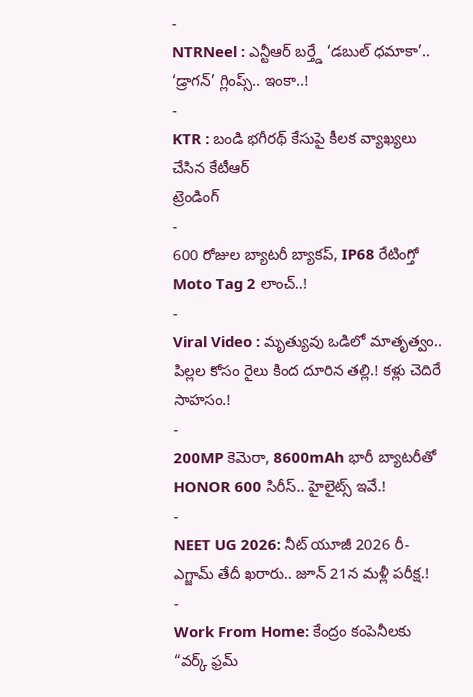-
NTRNeel : ఎన్టీఆర్ బర్త్డే ‘డబుల్ ధమాకా’.. ‘డ్రాగన్’ గ్లింప్స్.. ఇంకా..!
-
KTR : బండి భగీరథ్ కేసుపై కీలక వ్యాఖ్యలు చేసిన కేటీఆర్
ట్రెండింగ్
-
600 రోజుల బ్యాటరీ బ్యాకప్, IP68 రేటింగ్తో Moto Tag 2 లాంచ్..!
-
Viral Video : మృత్యువు ఒడిలో మాతృత్వం.. పిల్లల కోసం రైలు కింద దూరిన తల్లి.! కళ్లు చెదిరే సాహసం.!
-
200MP కెమెరా, 8600mAh భారీ బ్యాటరీతో HONOR 600 సిరీస్.. హైలైట్స్ ఇవే.!
-
NEET UG 2026: నీట్ యూజీ 2026 రీ-ఎగ్జామ్ తేదీ ఖరారు.. జూన్ 21న మళ్లీ పరీక్ష.!
-
Work From Home: కేంద్రం కంపెనీలకు “వర్క్ ఫ్రమ్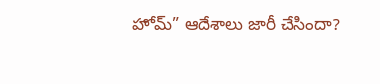హోమ్” ఆదేశాలు జారీ చేసిందా?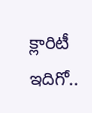క్లారిటీ ఇదిగో..